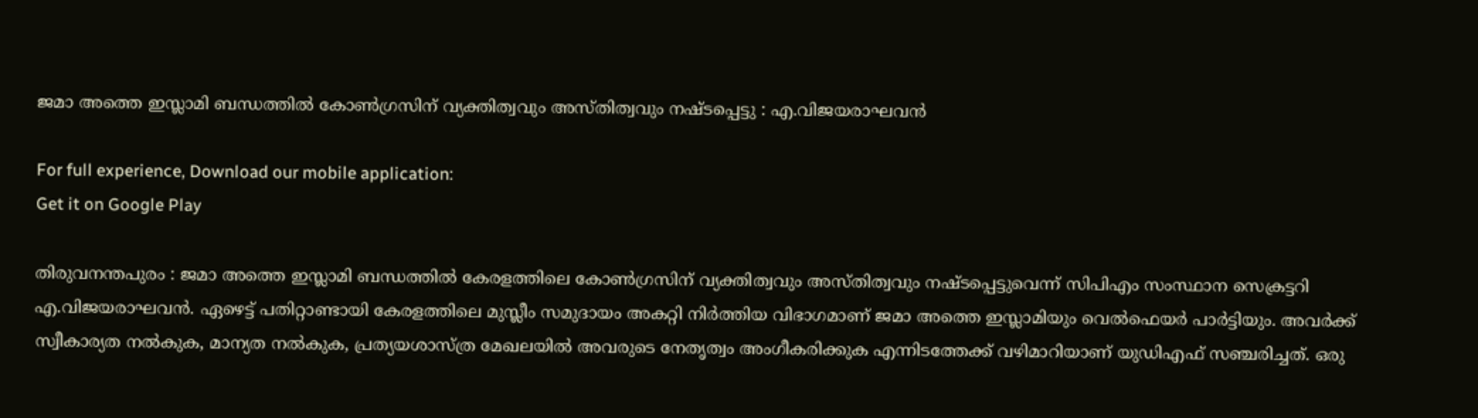ജമാ അത്തെ ഇസ്ലാമി ബന്ധത്തില്‍ കോണ്‍ഗ്രസിന് വ്യക്തിത്വവും അസ്തിത്വവും നഷ്ടപ്പെട്ടു : എ.വിജയരാഘവന്‍

For full experience, Download our mobile application:
Get it on Google Play

തിരുവനന്തപുരം : ജമാ അത്തെ ഇസ്ലാമി ബന്ധത്തില്‍ കേരളത്തിലെ കോണ്‍ഗ്രസിന് വ്യക്തിത്വവും അസ്തിത്വവും നഷ്ടപ്പെട്ടുവെന്ന് സിപിഎം സംസ്ഥാന സെക്രട്ടറി എ.വിജയരാഘവന്‍. ഏഴെട്ട് പതിറ്റാണ്ടായി കേരളത്തിലെ മുസ്ലീം സമുദായം അകറ്റി നിര്‍ത്തിയ വിഭാഗമാണ് ജമാ അത്തെ ഇസ്ലാമിയും വെല്‍ഫെയര്‍ പാര്‍ട്ടിയും. അവര്‍ക്ക് സ്വീകാര്യത നല്‍കുക, മാന്യത നല്‍കുക, പ്രത്യയശാസ്ത്ര മേഖലയില്‍ അവരുടെ നേതൃത്വം അംഗീകരിക്കുക എന്നിടത്തേക്ക് വഴിമാറിയാണ് യുഡിഎഫ് സഞ്ചരിച്ചത്. ഒരു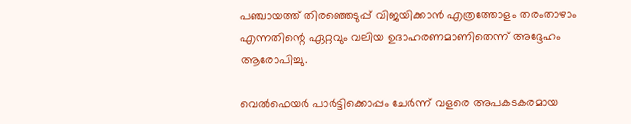പഞ്ചായത്ത് തിരഞ്ഞെടുപ്പ് വിജയിക്കാന്‍ എത്രത്തോളം തരംതാഴാം എന്നതിന്റെ ഏറ്റവും വലിയ ഉദാഹരണമാണിതെന്ന് അദ്ദേഹം ആരോപിച്ചു.

വെല്‍ഫെയര്‍ പാര്‍ട്ടിക്കൊപ്പം ചേര്‍ന്ന് വളരെ അപകടകരമായ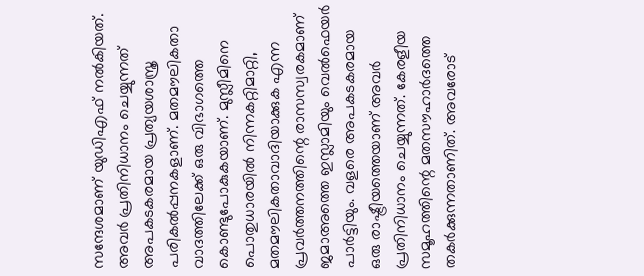സന്ദേശമാണ് യുഡിഎഫ് നല്‍കിയത്. അവര്‍ പ്രതിനിധാനം ചെയ്യുന്നത് അപകടകരമായ പ്രത്യയശാസ്ത്ര പരികല്‍പ്പനകളാണ്. മതമൗലികതാ വാദത്തിലേക്ക് ഒരു വിഭാഗത്തെ കൊണ്ടുപോകുകയാണ്. മുസ്ലീമിനെ പൊതുധാരയില്‍ നിന്നകറ്റിമാറ്റി, മതമൗലികതാവാദിയാക്കുക എന്ന പ്രവര്‍ത്തനത്തിന്റെ രാസസ്വരകമാണ് ജമാഅത്തെ ഇസ്ലാമിയും വെല്‍ഫെയര്‍ പാര്‍ട്ടിയും. വളരെ അപകടകരമായ ഒരു രാഷ്ട്രീയത്തെയാണ് അവര്‍ പ്രതിനിധാനം ചെയ്യുന്നത്. കേരളീയ സമൂഹത്തിന്റെ മതസൗഹാര്‍ദത്തെ തകര്‍ക്കുന്നതാണിത്. അവരോട്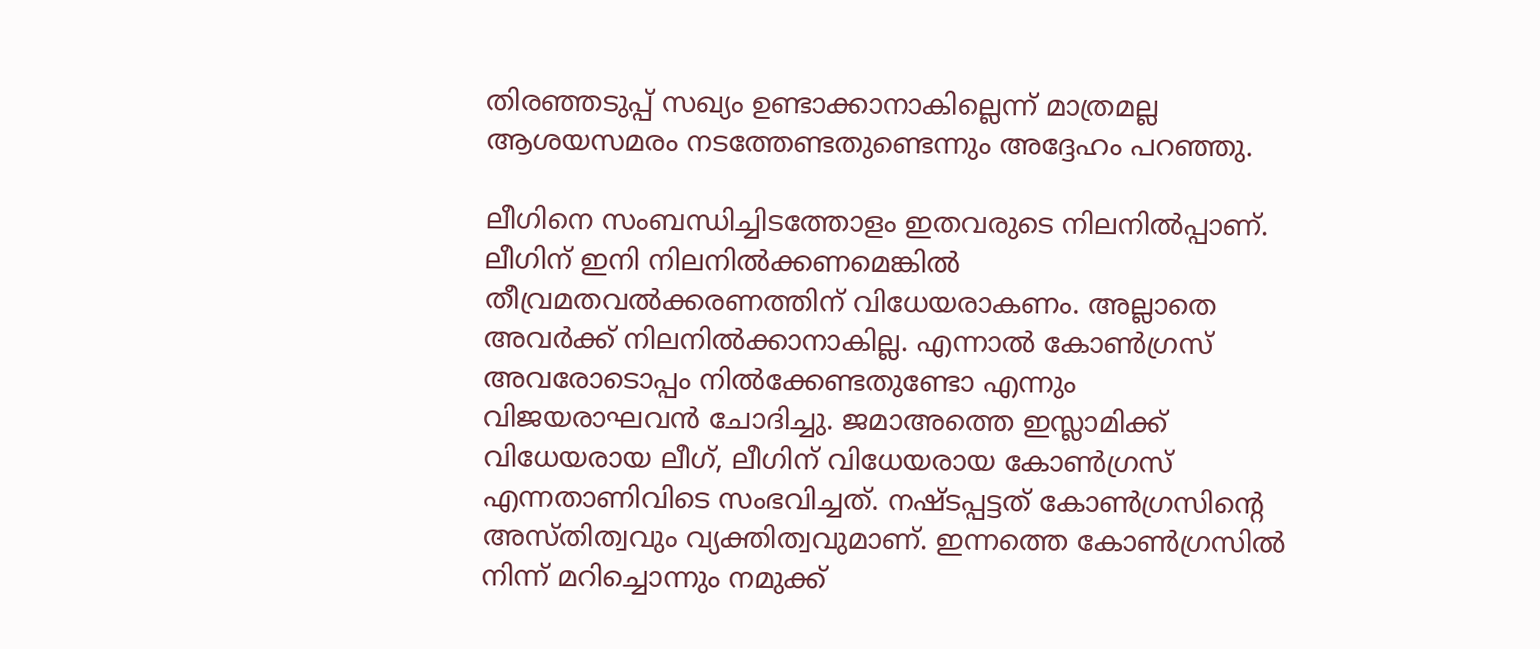തിരഞ്ഞടുപ്പ് സഖ്യം ഉണ്ടാക്കാനാകില്ലെന്ന് മാത്രമല്ല ആശയസമരം നടത്തേണ്ടതുണ്ടെന്നും അദ്ദേഹം പറഞ്ഞു.

ലീഗിനെ സംബന്ധിച്ചിടത്തോളം ഇതവരുടെ നിലനില്‍പ്പാണ്. ലീഗിന് ഇനി നിലനില്‍ക്കണമെങ്കില്‍ തീവ്രമതവല്‍ക്കരണത്തിന് വിധേയരാകണം. അല്ലാതെ അവര്‍ക്ക് നിലനില്‍ക്കാനാകില്ല. എന്നാല്‍ കോണ്‍ഗ്രസ് അവരോടൊപ്പം നില്‍ക്കേണ്ടതുണ്ടോ എന്നും വിജയരാഘവന്‍ ചോദിച്ചു. ജമാഅത്തെ ഇസ്ലാമിക്ക് വിധേയരായ ലീഗ്, ലീഗിന് വിധേയരായ കോണ്‍ഗ്രസ് എന്നതാണിവിടെ സംഭവിച്ചത്. നഷ്ടപ്പട്ടത് കോണ്‍ഗ്രസിന്റെ അസ്തിത്വവും വ്യക്തിത്വവുമാണ്. ഇന്നത്തെ കോണ്‍ഗ്രസില്‍ നിന്ന് മറിച്ചൊന്നും നമുക്ക്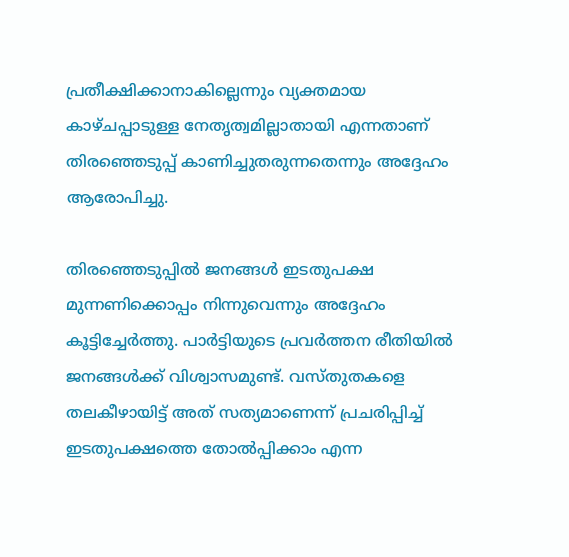പ്രതീക്ഷിക്കാനാകില്ലെന്നും വ്യക്തമായ കാഴ്ചപ്പാടുള്ള നേതൃത്വമില്ലാതായി എന്നതാണ് തിരഞ്ഞെടുപ്പ് കാണിച്ചുതരുന്നതെന്നും അദ്ദേഹം ആരോപിച്ചു.

തിരഞ്ഞെടുപ്പില്‍ ജനങ്ങള്‍ ഇടതുപക്ഷ മുന്നണിക്കൊപ്പം നിന്നുവെന്നും അദ്ദേഹം കൂട്ടിച്ചേര്‍ത്തു. പാര്‍ട്ടിയുടെ പ്രവര്‍ത്തന രീതിയില്‍ ജനങ്ങള്‍ക്ക് വിശ്വാസമുണ്ട്. വസ്തുതകളെ തലകീഴായിട്ട് അത് സത്യമാണെന്ന് പ്രചരിപ്പിച്ച് ഇടതുപക്ഷത്തെ തോല്‍പ്പിക്കാം എന്ന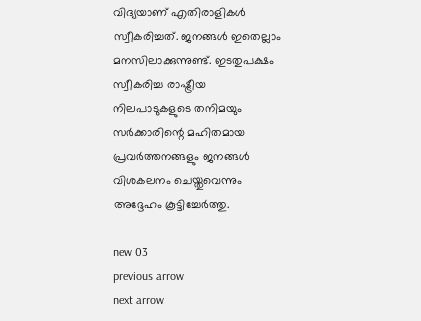വിദ്യയാണ് എതിരാളികള്‍ സ്വീകരിച്ചത്. ജനങ്ങള്‍ ഇതെല്ലാം മനസിലാക്കുന്നുണ്ട്. ഇടതുപക്ഷം സ്വീകരിച്ച രാഷ്ട്രീയ നിലപാടുകളുടെ തനിമയും സര്‍ക്കാരിന്റെ മഹിതമായ പ്രവര്‍ത്തനങ്ങളും ജനങ്ങള്‍ വിശകലനം ചെയ്തുവെന്നും അദ്ദേഹം കൂട്ടിച്ചേര്‍ത്തു.

new 03
previous arrow
next arrow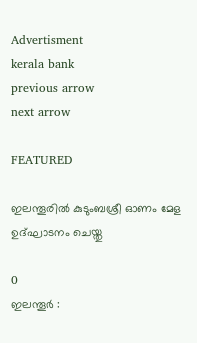Advertisment
kerala bank
previous arrow
next arrow

FEATURED

ഇലന്തൂരില്‍ കുടുംബശ്രീ ഓണം മേള ഉദ്‌ഘാടനം ചെയ്തു

0
ഇലന്തൂര്‍ :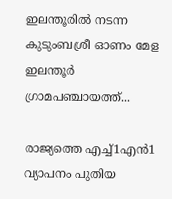ഇലന്തൂരില്‍ നടന്ന കുടുംബശ്രീ ഓണം മേള ഇലന്തൂര്‍ ഗ്രാമപഞ്ചായത്ത്...

രാജ്യത്തെ എച്ച്1എൻ1 വ്യാപനം പുതിയ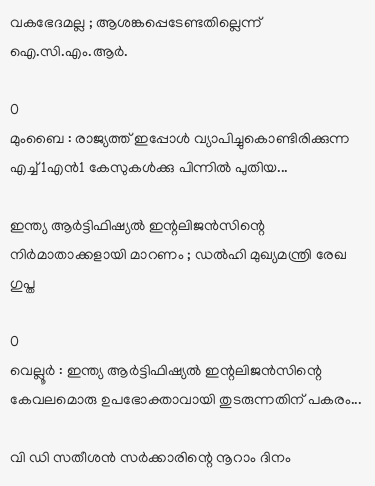വകഭേദമല്ല ; ആശങ്കപ്പെടേണ്ടതില്ലെന്ന് ഐ.സി.എം.ആർ.

0
മുംബൈ : രാജ്യത്ത് ഇപ്പോൾ വ്യാപിച്ചുകൊണ്ടിരിക്കുന്ന എച്ച്1എൻ1 കേസുകൾക്കു പിന്നിൽ പുതിയ...

ഇന്ത്യ ആർട്ടിഫിഷ്യൽ ഇന്റലിജൻസിന്റെ നിർമാതാക്കളായി മാറണം ; ഡൽഹി മുഖ്യമന്ത്രി രേഖ ഗുപ്ത

0
വെല്ലൂർ : ഇന്ത്യ ആർട്ടിഫിഷ്യൽ ഇന്റലിജൻസിന്റെ കേവലമൊരു ഉപഭോക്താവായി തുടരുന്നതിന് പകരം...

വി ഡി സതീശന്‍ സര്‍ക്കാരിന്റെ നൂറാം ദിനം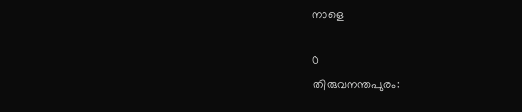നാളെ

0
തിരുവനന്തപുരം: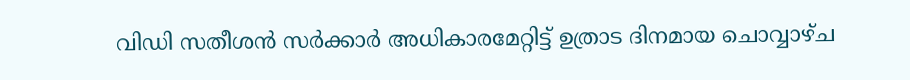വിഡി സതീശന്‍ സര്‍ക്കാര്‍ അധികാരമേറ്റിട്ട് ഉത്രാട ദിനമായ ചൊവ്വാഴ്ച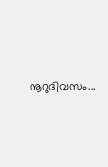നൂറുദിവസം...